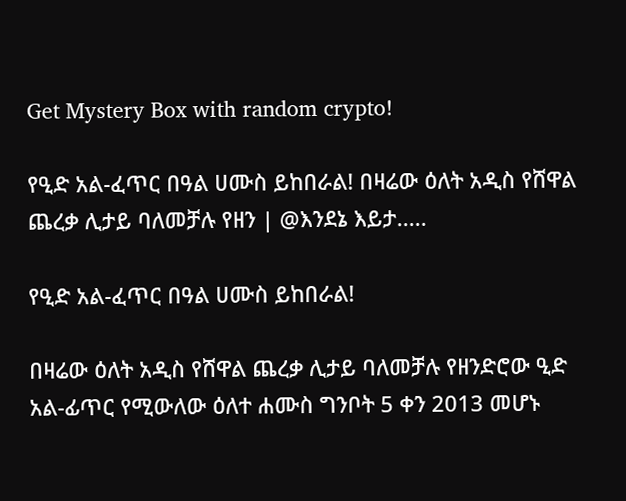Get Mystery Box with random crypto!

የዒድ አል-ፈጥር በዓል ሀሙስ ይከበራል! በዛሬው ዕለት አዲስ የሸዋል ጨረቃ ሊታይ ባለመቻሉ የዘን | @እንደኔ እይታ.....

የዒድ አል-ፈጥር በዓል ሀሙስ ይከበራል!

በዛሬው ዕለት አዲስ የሸዋል ጨረቃ ሊታይ ባለመቻሉ የዘንድሮው ዒድ አል-ፊጥር የሚውለው ዕለተ ሐሙስ ግንቦት 5 ቀን 2013 መሆኑ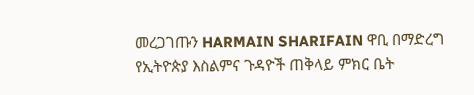መረጋገጡን HARMAIN SHARIFAIN ዋቢ በማድረግ የኢትዮጵያ እስልምና ጉዳዮች ጠቅላይ ምክር ቤት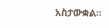አስታውቋል።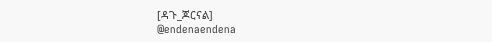[ዳጉ_ጆርናል]
@endenaendena